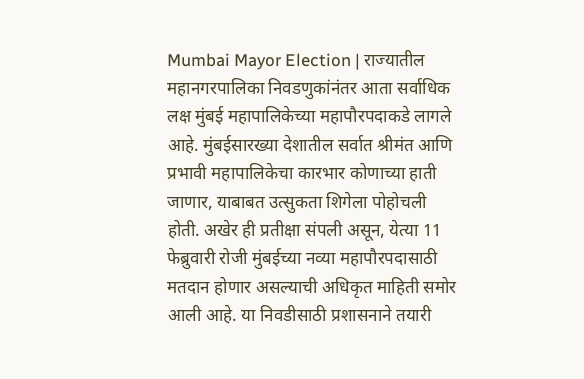Mumbai Mayor Election | राज्यातील महानगरपालिका निवडणुकांनंतर आता सर्वाधिक लक्ष मुंबई महापालिकेच्या महापौरपदाकडे लागले आहे. मुंबईसारख्या देशातील सर्वात श्रीमंत आणि प्रभावी महापालिकेचा कारभार कोणाच्या हाती जाणार, याबाबत उत्सुकता शिगेला पोहोचली होती. अखेर ही प्रतीक्षा संपली असून, येत्या 11 फेब्रुवारी रोजी मुंबईच्या नव्या महापौरपदासाठी मतदान होणार असल्याची अधिकृत माहिती समोर आली आहे. या निवडीसाठी प्रशासनाने तयारी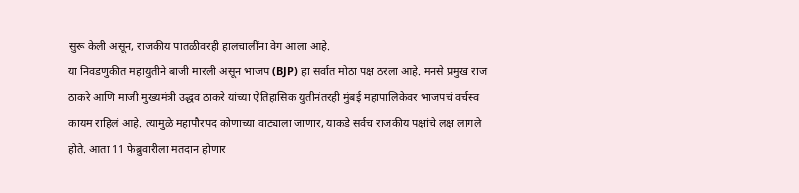सुरू केली असून, राजकीय पातळीवरही हालचालींना वेग आला आहे.
या निवडणुकीत महायुतीने बाजी मारली असून भाजप (BJP) हा सर्वात मोठा पक्ष ठरला आहे. मनसे प्रमुख राज ठाकरे आणि माजी मुख्यमंत्री उद्धव ठाकरे यांच्या ऐतिहासिक युतीनंतरही मुंबई महापालिकेवर भाजपचं वर्चस्व कायम राहिलं आहे. त्यामुळे महापौरपद कोणाच्या वाट्याला जाणार, याकडे सर्वच राजकीय पक्षांचे लक्ष लागले होते. आता 11 फेब्रुवारीला मतदान होणार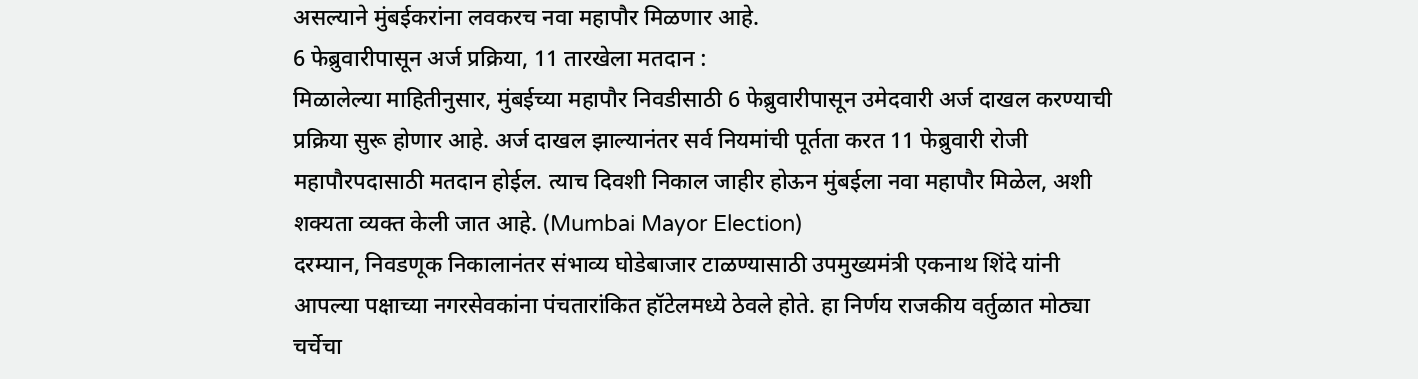असल्याने मुंबईकरांना लवकरच नवा महापौर मिळणार आहे.
6 फेब्रुवारीपासून अर्ज प्रक्रिया, 11 तारखेला मतदान :
मिळालेल्या माहितीनुसार, मुंबईच्या महापौर निवडीसाठी 6 फेब्रुवारीपासून उमेदवारी अर्ज दाखल करण्याची प्रक्रिया सुरू होणार आहे. अर्ज दाखल झाल्यानंतर सर्व नियमांची पूर्तता करत 11 फेब्रुवारी रोजी महापौरपदासाठी मतदान होईल. त्याच दिवशी निकाल जाहीर होऊन मुंबईला नवा महापौर मिळेल, अशी शक्यता व्यक्त केली जात आहे. (Mumbai Mayor Election)
दरम्यान, निवडणूक निकालानंतर संभाव्य घोडेबाजार टाळण्यासाठी उपमुख्यमंत्री एकनाथ शिंदे यांनी आपल्या पक्षाच्या नगरसेवकांना पंचतारांकित हॉटेलमध्ये ठेवले होते. हा निर्णय राजकीय वर्तुळात मोठ्या चर्चेचा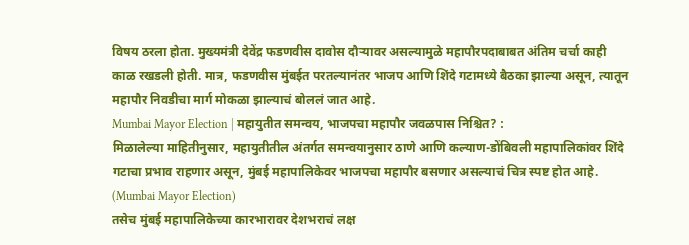विषय ठरला होता. मुख्यमंत्री देवेंद्र फडणवीस दावोस दौऱ्यावर असल्यामुळे महापौरपदाबाबत अंतिम चर्चा काही काळ रखडली होती. मात्र, फडणवीस मुंबईत परतल्यानंतर भाजप आणि शिंदे गटामध्ये बैठका झाल्या असून, त्यातून महापौर निवडीचा मार्ग मोकळा झाल्याचं बोललं जात आहे.
Mumbai Mayor Election | महायुतीत समन्वय, भाजपचा महापौर जवळपास निश्चित? :
मिळालेल्या माहितीनुसार, महायुतीतील अंतर्गत समन्वयानुसार ठाणे आणि कल्याण-डोंबिवली महापालिकांवर शिंदे गटाचा प्रभाव राहणार असून, मुंबई महापालिकेवर भाजपचा महापौर बसणार असल्याचं चित्र स्पष्ट होत आहे. (Mumbai Mayor Election)
तसेच मुंबई महापालिकेच्या कारभारावर देशभराचं लक्ष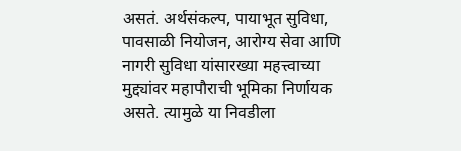असतं. अर्थसंकल्प, पायाभूत सुविधा, पावसाळी नियोजन, आरोग्य सेवा आणि नागरी सुविधा यांसारख्या महत्त्वाच्या मुद्द्यांवर महापौराची भूमिका निर्णायक असते. त्यामुळे या निवडीला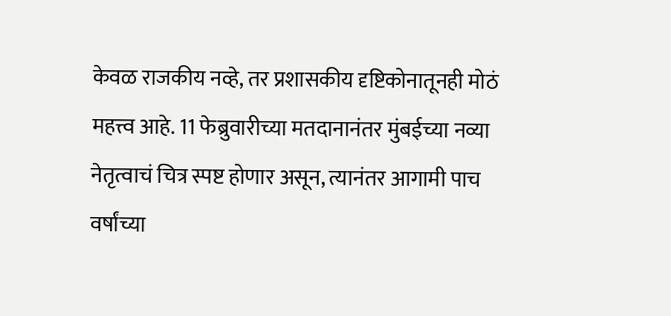केवळ राजकीय नव्हे, तर प्रशासकीय दृष्टिकोनातूनही मोठं महत्त्व आहे. 11 फेब्रुवारीच्या मतदानानंतर मुंबईच्या नव्या नेतृत्वाचं चित्र स्पष्ट होणार असून, त्यानंतर आगामी पाच वर्षांच्या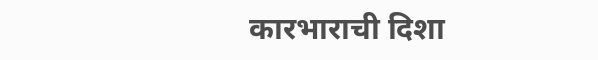कारभाराची दिशा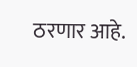ठरणार आहे.